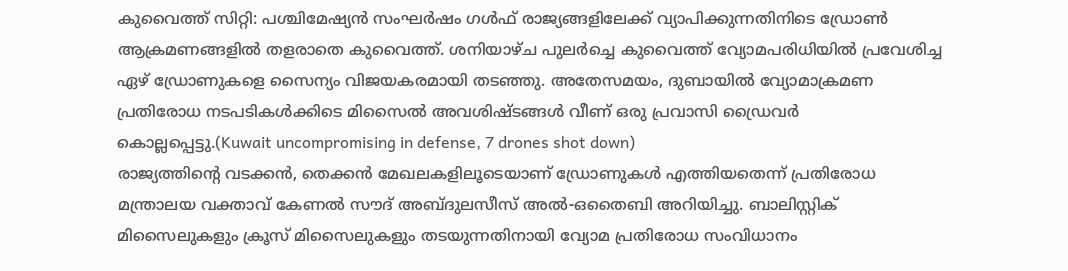കുവൈത്ത് സിറ്റി: പശ്ചിമേഷ്യൻ സംഘർഷം ഗൾഫ് രാജ്യങ്ങളിലേക്ക് വ്യാപിക്കുന്നതിനിടെ ഡ്രോൺ ആക്രമണങ്ങളിൽ തളരാതെ കുവൈത്ത്. ശനിയാഴ്ച പുലർച്ചെ കുവൈത്ത് വ്യോമപരിധിയിൽ പ്രവേശിച്ച ഏഴ് ഡ്രോണുകളെ സൈന്യം വിജയകരമായി തടഞ്ഞു. അതേസമയം, ദുബായിൽ വ്യോമാക്രമണ പ്രതിരോധ നടപടികൾക്കിടെ മിസൈൽ അവശിഷ്ടങ്ങൾ വീണ് ഒരു പ്രവാസി ഡ്രൈവർ കൊല്ലപ്പെട്ടു.(Kuwait uncompromising in defense, 7 drones shot down)
രാജ്യത്തിന്റെ വടക്കൻ, തെക്കൻ മേഖലകളിലൂടെയാണ് ഡ്രോണുകൾ എത്തിയതെന്ന് പ്രതിരോധ മന്ത്രാലയ വക്താവ് കേണൽ സൗദ് അബ്ദുലസീസ് അൽ-ഒതൈബി അറിയിച്ചു. ബാലിസ്റ്റിക് മിസൈലുകളും ക്രൂസ് മിസൈലുകളും തടയുന്നതിനായി വ്യോമ പ്രതിരോധ സംവിധാനം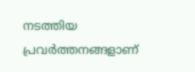നടത്തിയ പ്രവർത്തനങ്ങളാണ്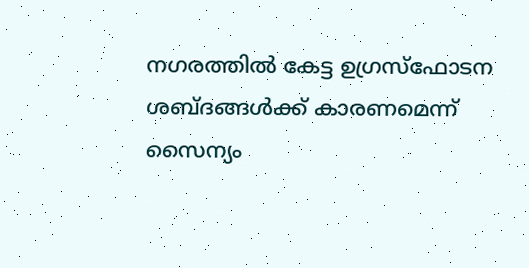നഗരത്തിൽ കേട്ട ഉഗ്രസ്ഫോടന ശബ്ദങ്ങൾക്ക് കാരണമെന്ന് സൈന്യം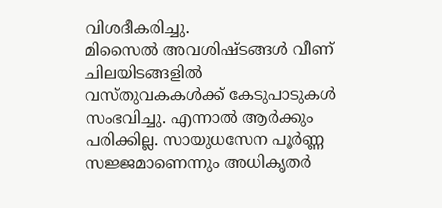വിശദീകരിച്ചു.
മിസൈൽ അവശിഷ്ടങ്ങൾ വീണ് ചിലയിടങ്ങളിൽ വസ്തുവകകൾക്ക് കേടുപാടുകൾ സംഭവിച്ചു. എന്നാൽ ആർക്കും പരിക്കില്ല. സായുധസേന പൂർണ്ണ സജ്ജമാണെന്നും അധികൃതർ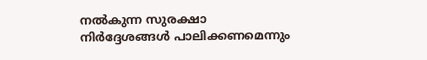നൽകുന്ന സുരക്ഷാ നിർദ്ദേശങ്ങൾ പാലിക്കണമെന്നും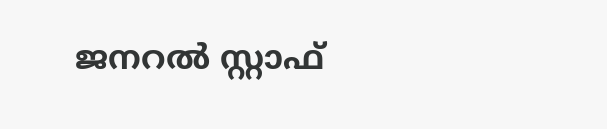ജനറൽ സ്റ്റാഫ്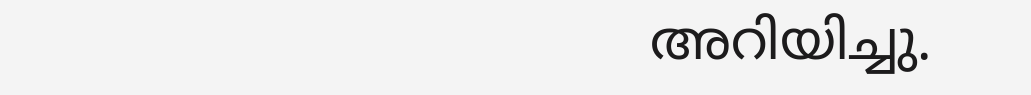അറിയിച്ചു.